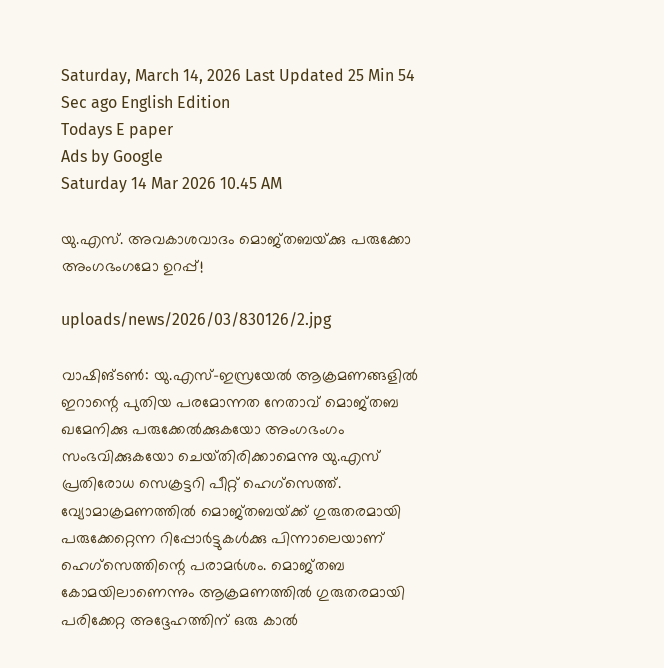Saturday, March 14, 2026 Last Updated 25 Min 54 Sec ago English Edition
Todays E paper
Ads by Google
Saturday 14 Mar 2026 10.45 AM

യു.എസ്‌. അവകാശവാദം മൊജ്‌തബയ്‌ക്കു പരുക്കോ അംഗഭംഗമോ ഉറപ്പ്‌!

uploads/news/2026/03/830126/2.jpg

വാഷിങ്‌ടണ്‍: യു.എസ്‌-ഇസ്രയേല്‍ ആക്രമണങ്ങളില്‍ ഇറാന്റെ പുതിയ പരമോന്നത നേതാവ്‌ മൊജ്‌തബ ഖമേനിക്കു പരുക്കേല്‍ക്കുകയോ അംഗഭംഗം സംഭവിക്കുകയോ ചെയ്‌തിരിക്കാമെന്നു യു.എസ്‌ പ്രതിരോധ സെക്രട്ടറി പീറ്റ്‌ ഹെഗ്‌സെത്ത്‌.
വ്യോമാക്രമണത്തില്‍ മൊജ്‌തബയ്‌ക്ക്‌ ഗുരുതരമായി പരുക്കേറ്റെന്ന റിപ്പോര്‍ട്ടുകള്‍ക്കു പിന്നാലെയാണ്‌ ഹെഗ്‌സെത്തിന്റെ പരാമര്‍ശം. മൊജ്‌തബ കോമയിലാണെന്നും ആക്രമണത്തില്‍ ഗുരുതരമായി പരിക്കേറ്റ അദ്ദേഹത്തിന്‌ ഒരു കാല്‍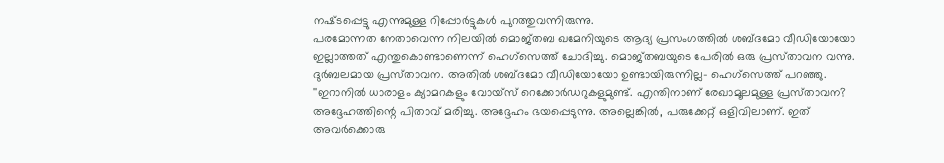നഷ്‌ടപ്പെട്ടു എന്നുമുള്ള റിപ്പോര്‍ട്ടുകള്‍ പുറത്തുവന്നിരുന്നു.
പരമോന്നത നേതാവെന്ന നിലയില്‍ മൊജ്‌തബ ഖമേനിയുടെ ആദ്യ പ്രസംഗത്തില്‍ ശബ്‌ദമോ വീഡിയോയോ ഇല്ലാത്തത്‌ എന്തുകൊണ്ടാണെന്ന്‌ ഹെഗ്‌സെത്ത്‌ ചോദിച്ചു. മൊജ്‌തബയുടെ പേരില്‍ ഒരു പ്രസ്‌താവന വന്നു. ദുര്‍ബലമായ പ്രസ്‌താവന. അതില്‍ ശബ്‌ദമോ വീഡിയോയോ ഉണ്ടായിരുന്നില്ല- ഹെഗ്‌സെത്ത്‌ പറഞ്ഞു.
''ഇറാനില്‍ ധാരാളം ക്യാമറകളും വോയ്‌സ്‌ റെക്കോര്‍ഡറുകളുമുണ്ട്‌. എന്തിനാണ്‌ രേഖാമൂലമുള്ള പ്രസ്‌താവന? അദ്ദേഹത്തിന്റെ പിതാവ്‌ മരിച്ചു. അദ്ദേഹം ഭയപ്പെടുന്നു. അല്ലെങ്കില്‍, പരുക്കേറ്റ്‌ ഒളിവിലാണ്‌. ഇത്‌ അവര്‍ക്കൊരു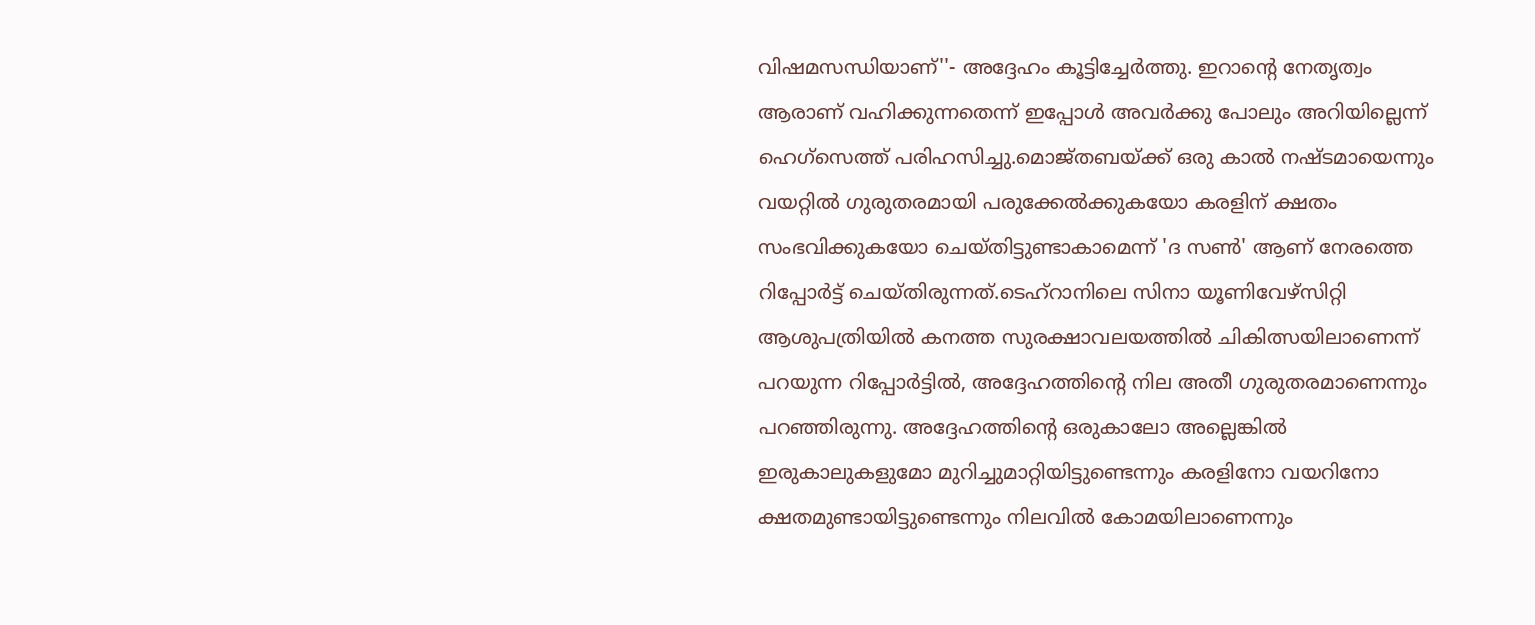വിഷമസന്ധിയാണ്‌''- അദ്ദേഹം കൂട്ടിച്ചേര്‍ത്തു. ഇറാന്റെ നേതൃത്വം ആരാണ്‌ വഹിക്കുന്നതെന്ന്‌ ഇപ്പോള്‍ അവര്‍ക്കു പോലും അറിയില്ലെന്ന്‌ ഹെഗ്‌സെത്ത്‌ പരിഹസിച്ചു.മൊജ്‌തബയ്‌ക്ക്‌ ഒരു കാല്‍ നഷ്‌ടമായെന്നും വയറ്റില്‍ ഗുരുതരമായി പരുക്കേല്‍ക്കുകയോ കരളിന്‌ ക്ഷതം സംഭവിക്കുകയോ ചെയ്‌തിട്ടുണ്ടാകാമെന്ന്‌ 'ദ സണ്‍' ആണ്‌ നേരത്തെ റിപ്പോര്‍ട്ട്‌ ചെയ്‌തിരുന്നത്‌.ടെഹ്‌റാനിലെ സിനാ യൂണിവേഴ്‌സിറ്റി ആശുപത്രിയില്‍ കനത്ത സുരക്ഷാവലയത്തില്‍ ചികിത്സയിലാണെന്ന്‌ പറയുന്ന റിപ്പോര്‍ട്ടില്‍, അദ്ദേഹത്തിന്റെ നില അതീ ഗുരുതരമാണെന്നും പറഞ്ഞിരുന്നു. അദ്ദേഹത്തിന്റെ ഒരുകാലോ അല്ലെങ്കില്‍ ഇരുകാലുകളുമോ മുറിച്ചുമാറ്റിയിട്ടുണ്ടെന്നും കരളിനോ വയറിനോ ക്ഷതമുണ്ടായിട്ടുണ്ടെന്നും നിലവില്‍ കോമയിലാണെന്നും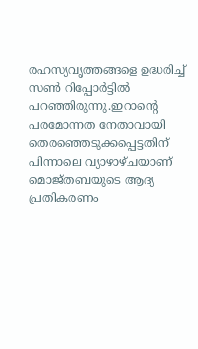രഹസ്യവൃത്തങ്ങളെ ഉദ്ധരിച്ച്‌ സണ്‍ റിപ്പോര്‍ട്ടില്‍ പറഞ്ഞിരുന്നു.ഇറാന്റെ പരമോന്നത നേതാവായി തെരഞ്ഞെടുക്കപ്പെട്ടതിന്‌ പിന്നാലെ വ്യാഴാഴ്‌ചയാണ്‌ മൊജ്‌തബയുടെ ആദ്യ പ്രതികരണം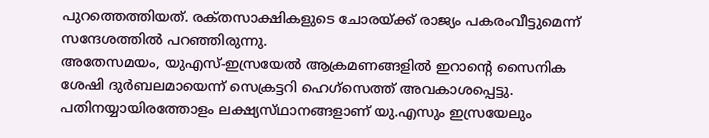പുറത്തെത്തിയത്‌. രക്‌തസാക്ഷികളുടെ ചോരയ്‌ക്ക്‌ രാജ്യം പകരംവീട്ടുമെന്ന്‌ സന്ദേശത്തില്‍ പറഞ്ഞിരുന്നു.
അതേസമയം, യുഎസ്‌-ഇസ്രയേല്‍ ആക്രമണങ്ങളില്‍ ഇറാന്റെ സൈനിക ശേഷി ദുര്‍ബലമായെന്ന്‌ സെക്രട്ടറി ഹെഗ്‌സെത്ത്‌ അവകാശപ്പെട്ടു. പതിനയ്യായിരത്തോളം ലക്ഷ്യസ്‌ഥാനങ്ങളാണ്‌ യു.എസും ഇസ്രയേലും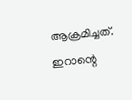ആക്രമിച്ചത്‌. ഇറാന്റെ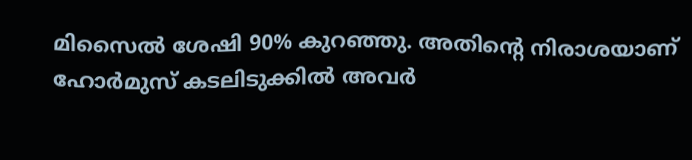മിസൈല്‍ ശേഷി 90% കുറഞ്ഞു. അതിന്റെ നിരാശയാണ്‌ ഹോര്‍മുസ്‌ കടലിടുക്കില്‍ അവര്‍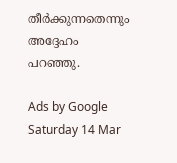തീര്‍ക്കുന്നതെന്നും അദ്ദേഹം പറഞ്ഞു.

Ads by Google
Saturday 14 Mar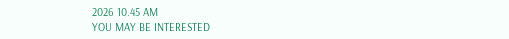2026 10.45 AM
YOU MAY BE INTERESTED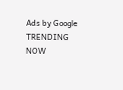Ads by Google
TRENDING NOW